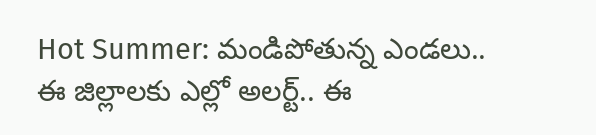Hot Summer: మండిపోతున్న ఎండలు.. ఈ జిల్లాలకు ఎల్లో అలర్ట్.. ఈ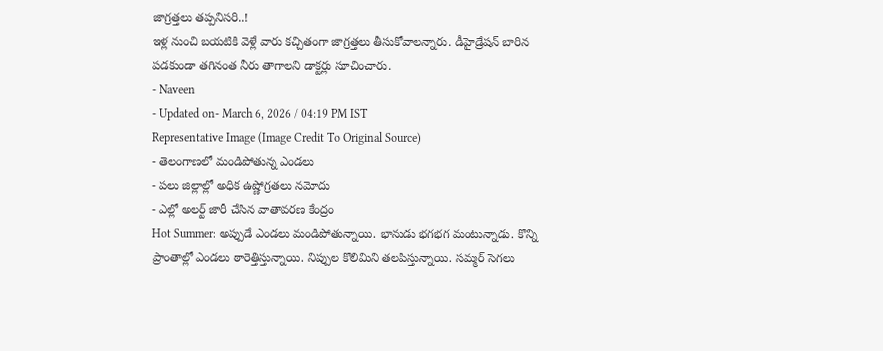జాగ్రత్తలు తప్పనిసరి..!
ఇళ్ల నుంచి బయటికి వెళ్లే వారు కచ్చితంగా జాగ్రత్తలు తీసుకోవాలన్నారు. డీహైడ్రేషన్ బారిన పడకుండా తగినంత నీరు తాగాలని డాక్టర్లు సూచించారు.
- Naveen
- Updated on- March 6, 2026 / 04:19 PM IST
Representative Image (Image Credit To Original Source)
- తెలంగాణలో మండిపోతున్న ఎండలు
- పలు జిల్లాల్లో అధిక ఉష్ణోగ్రతలు నమోదు
- ఎల్లో అలర్ట్ జారీ చేసిన వాతావరణ కేంద్రం
Hot Summer: అప్పుడే ఎండలు మండిపోతున్నాయి. భానుడు భగభగ మంటున్నాడు. కొన్ని ప్రాంతాల్లో ఎండలు ఠారెత్తిస్తున్నాయి. నిప్పుల కొలిమిని తలపిస్తున్నాయి. సమ్మర్ సెగలు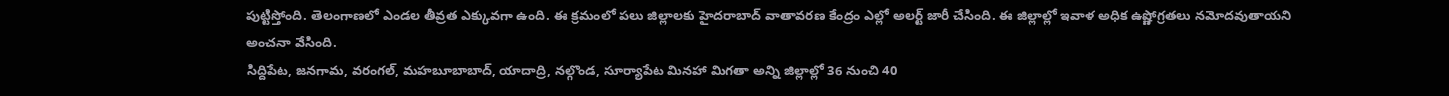పుట్టిస్తోంది. తెలంగాణలో ఎండల తీవ్రత ఎక్కువగా ఉంది. ఈ క్రమంలో పలు జిల్లాలకు హైదరాబాద్ వాతావరణ కేంద్రం ఎల్లో అలర్ట్ జారీ చేసింది. ఈ జిల్లాల్లో ఇవాళ అధిక ఉష్ణోగ్రతలు నమోదవుతాయని అంచనా వేసింది.
సిద్దిపేట, జనగామ, వరంగల్, మహబూబాబాద్, యాదాద్రి, నల్గొండ, సూర్యాపేట మినహా మిగతా అన్ని జిల్లాల్లో 36 నుంచి 40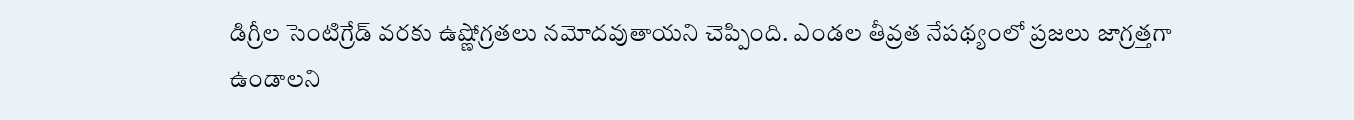డిగ్రీల సెంటిగ్రేడ్ వరకు ఉష్ణోగ్రతలు నమోదవుతాయని చెప్పింది. ఎండల తీవ్రత నేపథ్యంలో ప్రజలు జాగ్రత్తగా ఉండాలని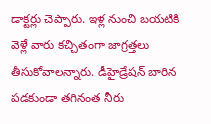డాక్టర్లు చెప్పారు. ఇళ్ల నుంచి బయటికి వెళ్లే వారు కచ్చితంగా జాగ్రత్తలు తీసుకోవాలన్నారు. డీహైడ్రేషన్ బారిన పడకుండా తగినంత నీరు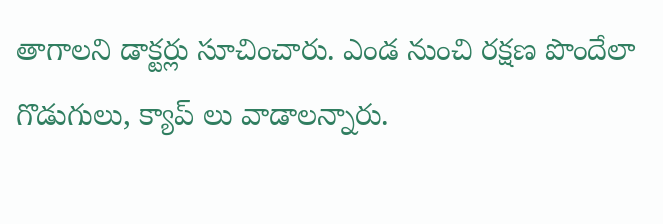తాగాలని డాక్టర్లు సూచించారు. ఎండ నుంచి రక్షణ పొందేలా గొడుగులు, క్యాప్ లు వాడాలన్నారు.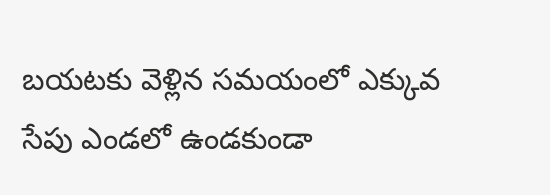బయటకు వెళ్లిన సమయంలో ఎక్కువ సేపు ఎండలో ఉండకుండా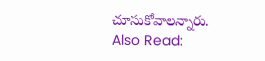చూసుకోవాలన్నారు.
Also Read: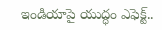ఇండియాపై యుద్ధం ఎఫెక్ట్..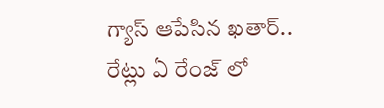గ్యాస్ ఆపేసిన ఖతార్.. రేట్లు ఏ రేంజ్ లో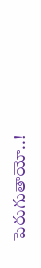పెరుగుతాయో..!